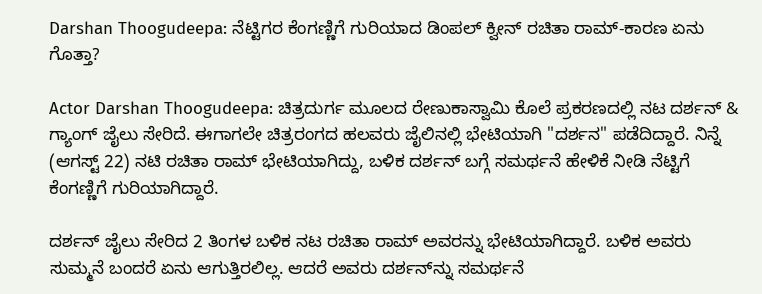Darshan Thoogudeepa: ನೆಟ್ಟಿಗರ ಕೆಂಗಣ್ಣಿಗೆ ಗುರಿಯಾದ ಡಿಂಪಲ್‌ ಕ್ವೀನ್‌ ರಚಿತಾ ರಾಮ್‌-ಕಾರಣ ಏನು ಗೊತ್ತಾ?

Actor Darshan Thoogudeepa: ಚಿತ್ರದುರ್ಗ ಮೂಲದ ರೇಣುಕಾಸ್ವಾಮಿ ಕೊಲೆ ಪ್ರಕರಣದಲ್ಲಿ ನಟ ದರ್ಶನ್‌ & ಗ್ಯಾಂಗ್‌ ಜೈಲು ಸೇರಿದೆ. ಈಗಾಗಲೇ ಚಿತ್ರರಂಗದ ಹಲವರು ಜೈಲಿನಲ್ಲಿ ಭೇಟಿಯಾಗಿ "ದರ್ಶನ" ಪಡೆದಿದ್ದಾರೆ. ನಿನ್ನೆ (ಆಗಸ್ಟ್‌ 22) ನಟಿ ರಚಿತಾ ರಾಮ್‌ ಭೇಟಿಯಾಗಿದ್ದು, ಬಳಿಕ ದರ್ಶನ್‌ ಬಗ್ಗೆ ಸಮರ್ಥನೆ ಹೇಳಿಕೆ ನೀಡಿ ನೆಟ್ಟಿಗೆ ಕೆಂಗಣ್ಣಿಗೆ ಗುರಿಯಾಗಿದ್ದಾರೆ.

ದರ್ಶನ್‌ ಜೈಲು ಸೇರಿದ 2 ತಿಂಗಳ ಬಳಿಕ ನಟ ರಚಿತಾ ರಾಮ್ ಅವರನ್ನು ಭೇಟಿಯಾಗಿದ್ದಾರೆ. ಬಳಿಕ ಅವರು ಸುಮ್ಮನೆ ಬಂದರೆ ಏನು ಆಗುತ್ತಿರಲಿಲ್ಲ. ಆದರೆ ಅವರು ದರ್ಶನ್‌ನ್ನು ಸಮರ್ಥನೆ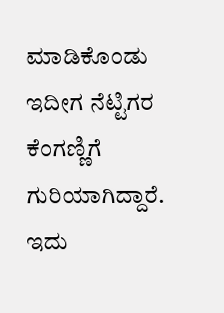ಮಾಡಿಕೊಂಡು ಇದೀಗ ನೆಟ್ಟಿಗರ ಕೆಂಗಣ್ಣಿಗೆ ಗುರಿಯಾಗಿದ್ದಾರೆ. ಇದು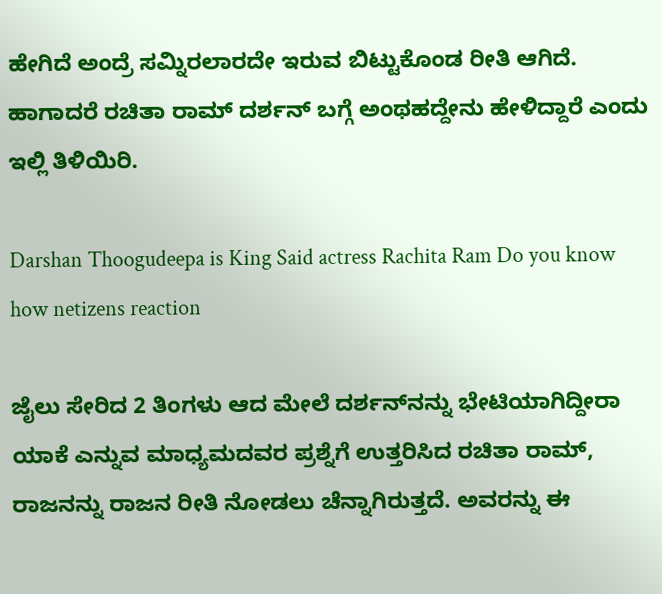ಹೇಗಿದೆ ಅಂದ್ರೆ ಸಮ್ನಿರಲಾರದೇ ಇರುವ ಬಿಟ್ಟುಕೊಂಡ ರೀತಿ ಆಗಿದೆ. ಹಾಗಾದರೆ ರಚಿತಾ ರಾಮ್‌ ದರ್ಶನ್‌ ಬಗ್ಗೆ ಅಂಥಹದ್ದೇನು ಹೇಳಿದ್ದಾರೆ ಎಂದು ಇಲ್ಲಿ ತಿಳಿಯಿರಿ.

Darshan Thoogudeepa is King Said actress Rachita Ram Do you know how netizens reaction

ಜೈಲು ಸೇರಿದ 2 ತಿಂಗಳು ಆದ ಮೇಲೆ ದರ್ಶನ್‌ನನ್ನು ಭೇಟಿಯಾಗಿದ್ದೀರಾ ಯಾಕೆ ಎನ್ನುವ ಮಾಧ್ಯಮದವರ ಪ್ರಶ್ನೆಗೆ ಉತ್ತರಿಸಿದ ರಚಿತಾ ರಾಮ್‌, ರಾಜನನ್ನು ರಾಜನ ರೀತಿ ನೋಡಲು ಚೆನ್ನಾಗಿರುತ್ತದೆ. ಅವರನ್ನು ಈ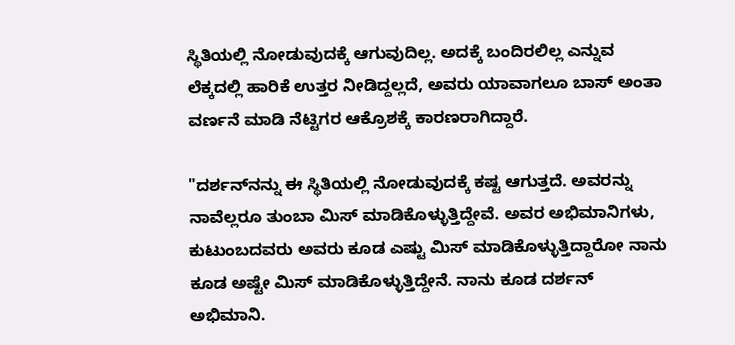ಸ್ಥಿತಿಯಲ್ಲಿ ನೋಡುವುದಕ್ಕೆ ಆಗುವುದಿಲ್ಲ. ಅದಕ್ಕೆ ಬಂದಿರಲಿಲ್ಲ ಎನ್ನುವ ಲೆಕ್ಕದಲ್ಲಿ ಹಾರಿಕೆ ಉತ್ತರ ನೀಡಿದ್ದಲ್ಲದೆ, ಅವರು ಯಾವಾಗಲೂ ಬಾಸ್‌ ಅಂತಾ ವರ್ಣನೆ ಮಾಡಿ ನೆಟ್ಟಿಗರ ಆಕ್ರೊಶಕ್ಕೆ ಕಾರಣರಾಗಿದ್ದಾರೆ.

"ದರ್ಶನ್‌ನನ್ನು ಈ ಸ್ಥಿತಿಯಲ್ಲಿ ನೋಡುವುದಕ್ಕೆ ಕಷ್ಟ ಆಗುತ್ತದೆ. ಅವರನ್ನು ನಾವೆಲ್ಲರೂ ತುಂಬಾ ಮಿಸ್ ಮಾಡಿಕೊಳ್ಳುತ್ತಿದ್ದೇವೆ. ಅವರ ಅಭಿಮಾನಿಗಳು, ಕುಟುಂಬದವರು ಅವರು ಕೂಡ ಎಷ್ಟು ಮಿಸ್‌ ಮಾಡಿಕೊಳ್ಳುತ್ತಿದ್ದಾರೋ ನಾನು ಕೂಡ ಅಷ್ಟೇ ಮಿಸ್ ಮಾಡಿಕೊಳ್ಳುತ್ತಿದ್ದೇನೆ. ನಾನು ಕೂಡ ದರ್ಶನ್‌ ಅಭಿಮಾನಿ.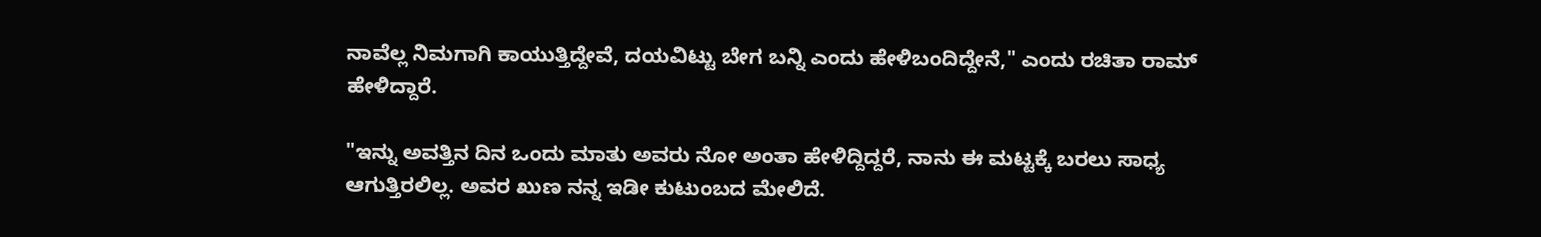ನಾವೆಲ್ಲ ನಿಮಗಾಗಿ ಕಾಯುತ್ತಿದ್ದೇವೆ, ದಯವಿಟ್ಟು ಬೇಗ ಬನ್ನಿ ಎಂದು ಹೇಳಿಬಂದಿದ್ದೇನೆ," ಎಂದು ರಚಿತಾ ರಾಮ್ ಹೇಳಿದ್ದಾರೆ.

"ಇನ್ನು ಅವತ್ತಿನ ದಿನ ಒಂದು ಮಾತು ಅವರು ನೋ ಅಂತಾ ಹೇಳಿದ್ದಿದ್ದರೆ, ನಾನು ಈ ಮಟ್ಟಕ್ಕೆ ಬರಲು ಸಾಧ್ಯ ಆಗುತ್ತಿರಲಿಲ್ಲ. ಅವರ ಖುಣ ನನ್ನ ಇಡೀ ಕುಟುಂಬದ ಮೇಲಿದೆ.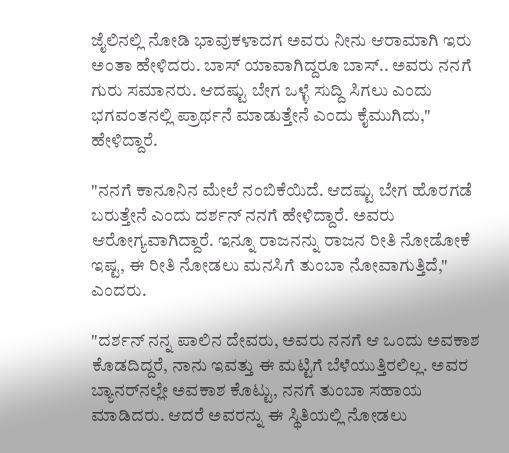ಜೈಲಿನಲ್ಲಿ ನೋಡಿ ಭಾವುಕಳಾದಗ ಅವರು ನೀನು ಆರಾಮಾಗಿ ಇರು ಅಂತಾ ಹೇಳಿದರು. ಬಾಸ್‌ ಯಾವಾಗಿದ್ದರೂ ಬಾಸ್‌.. ಅವರು ನನಗೆ ಗುರು ಸಮಾನರು. ಆದಷ್ಟು ಬೇಗ ಒಳ್ಳೆ ಸುದ್ದಿ ಸಿಗಲು ಎಂದು ಭಗವಂತನಲ್ಲಿ ಪ್ರಾರ್ಥನೆ ಮಾಡುತ್ತೇನೆ ಎಂದು ಕೈಮುಗಿದು," ಹೇಳಿದ್ದಾರೆ.

"ನನಗೆ ಕಾನೂನಿನ ಮೇಲೆ ನಂಬಿಕೆಯಿದೆ. ಆದಷ್ಟು ಬೇಗ ಹೊರಗಡೆ ಬರುತ್ತೇನೆ ಎಂದು ದರ್ಶನ್ ನನಗೆ ಹೇಳಿದ್ದಾರೆ. ಅವರು ಆರೋಗ್ಯವಾಗಿದ್ದಾರೆ. ಇನ್ನೂ ರಾಜನನ್ನು ರಾಜನ ರೀತಿ ನೋಡೋಕೆ ಇಷ್ಟ, ಈ ರೀತಿ ನೋಡಲು ಮನಸಿಗೆ ತುಂಬಾ ನೋವಾಗುತ್ತಿದೆ," ಎಂದರು.

"ದರ್ಶನ್‌ ನನ್ನ ಪಾಲಿನ ದೇವರು, ಅವರು ನನಗೆ ಆ ಒಂದು ಅವಕಾಶ ಕೊಡದಿದ್ದರೆ, ನಾನು ಇವತ್ತು ಈ ಮಟ್ಟಿಗೆ ಬೆಳೆಯುತ್ತಿರಲಿಲ್ಲ. ಅವರ ಬ್ಯಾನರ್‌ನಲ್ಲೇ ಅವಕಾಶ ಕೊಟ್ಟು, ನನಗೆ ತುಂಬಾ ಸಹಾಯ ಮಾಡಿದರು. ಆದರೆ ಅವರನ್ನು ಈ ಸ್ಥಿತಿಯಲ್ಲಿ ನೋಡಲು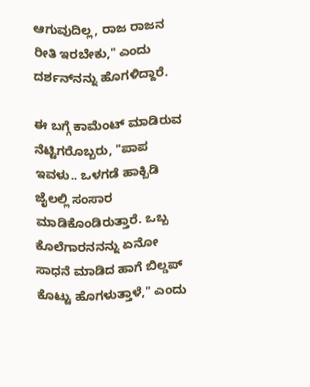ಆಗುವುದಿಲ್ಲ, ರಾಜ ರಾಜನ ರೀತಿ ಇರಬೇಕು," ಎಂದು ದರ್ಶನ್‌ನನ್ನು ಹೊಗಳಿದ್ದಾರೆ.

ಈ ಬಗ್ಗೆ ಕಾಮೆಂಟ್‌ ಮಾಡಿರುವ ನೆಟ್ಟಿಗರೊಬ್ಬರು, "ಪಾಪ ಇವಳು.. ಒಳಗಡೆ ಹಾಕ್ಬಿಡಿ ಜೈಲಲ್ಲಿ ಸಂಸಾರ ಮಾಡಿಕೊಂಡಿರುತ್ತಾರೆ. ಒಬ್ಬ ಕೊಲೆಗಾರನನನ್ನು ಏನೋ ಸಾಧನೆ ಮಾಡಿದ ಹಾಗೆ ಬಿಲ್ಡಪ್‌ ಕೊಟ್ಟು ಹೊಗಳುತ್ತಾಳೆ," ಎಂದು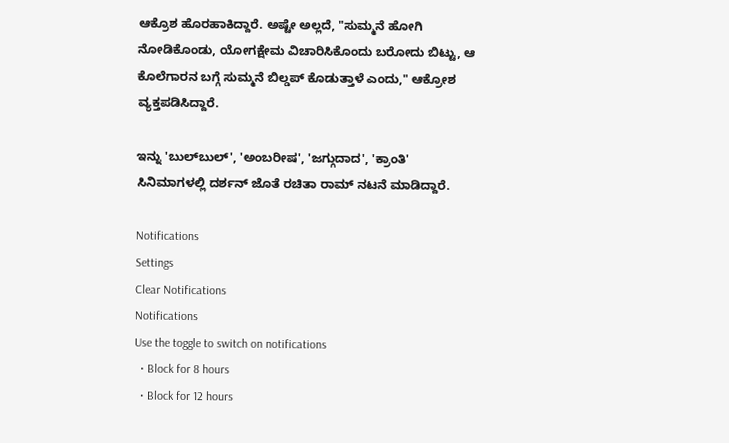ಆಕ್ರೊಶ ಹೊರಹಾಕಿದ್ದಾರೆ. ಅಷ್ಟೇ ಅಲ್ಲದೆ, "ಸುಮ್ಮನೆ ಹೋಗಿ ನೋಡಿಕೊಂಡು, ಯೋಗಕ್ಷೇಮ ವಿಚಾರಿಸಿಕೊಂದು ಬರೋದು ಬಿಟ್ಟು, ಆ ಕೊಲೆಗಾರನ ಬಗ್ಗೆ ಸುಮ್ಮನೆ ಬಿಲ್ಡಪ್‌ ಕೊಡುತ್ತಾಳೆ ಎಂದು," ಆಕ್ರೋಶ ವ್ಯಕ್ತಪಡಿಸಿದ್ದಾರೆ.

ಇನ್ನು 'ಬುಲ್‌ಬುಲ್', 'ಅಂಬರೀಷ', 'ಜಗ್ಗುದಾದ', 'ಕ್ರಾಂತಿ' ಸಿನಿಮಾಗಳಲ್ಲಿ ದರ್ಶನ್ ಜೊತೆ ರಚಿತಾ ರಾಮ್ ನಟನೆ ಮಾಡಿದ್ದಾರೆ.

Notifications
Settings
Clear Notifications
Notifications
Use the toggle to switch on notifications
  • Block for 8 hours
  • Block for 12 hours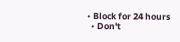• Block for 24 hours
  • Don't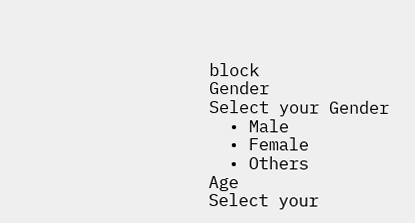block
Gender
Select your Gender
  • Male
  • Female
  • Others
Age
Select your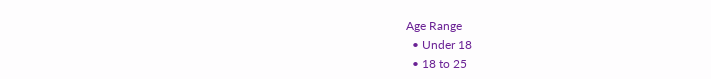Age Range
  • Under 18
  • 18 to 25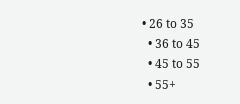• 26 to 35
  • 36 to 45
  • 45 to 55
  • 55+